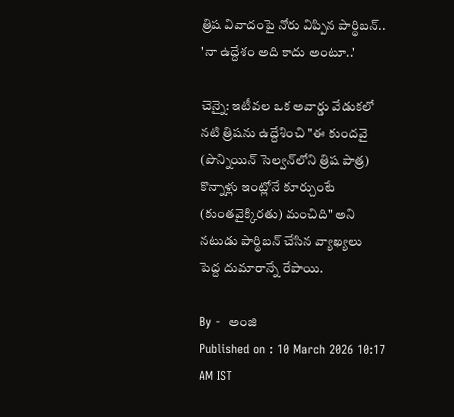త్రిష వివాదంపై నోరు విప్పిన పార్థిబన్.. 'నా ఉద్దేశం అది కాదు అంటూ..'

చెన్నై: ఇటీవల ఒక అవార్డు వేడుకలో నటి త్రిషను ఉద్దేశించి "ఈ కుందవై (పొన్నియిన్ సెల్వన్‌లోని త్రిష పాత్ర) కొన్నాళ్లు ఇంట్లోనే కూర్చుంటే (కుంతవైక్కిరతు) మంచిది" అని నటుడు పార్థిబన్ చేసిన వ్యాఖ్యలు పెద్ద దుమారాన్నే రేపాయి.

By -  అంజి
Published on : 10 March 2026 10:17 AM IST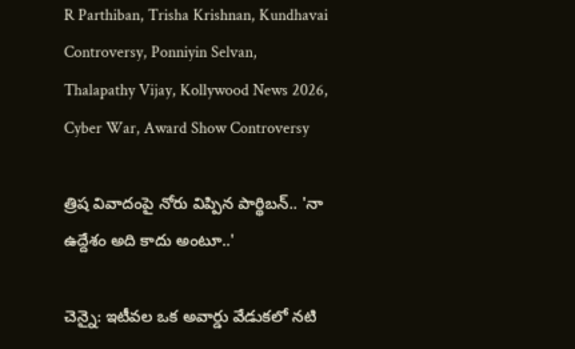R Parthiban, Trisha Krishnan, Kundhavai Controversy, Ponniyin Selvan, Thalapathy Vijay, Kollywood News 2026, Cyber War, Award Show Controversy

త్రిష వివాదంపై నోరు విప్పిన పార్థిబన్.. 'నా ఉద్దేశం అది కాదు అంటూ..'

చెన్నై: ఇటీవల ఒక అవార్డు వేడుకలో నటి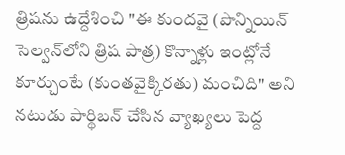త్రిషను ఉద్దేశించి "ఈ కుందవై (పొన్నియిన్ సెల్వన్‌లోని త్రిష పాత్ర) కొన్నాళ్లు ఇంట్లోనే కూర్చుంటే (కుంతవైక్కిరతు) మంచిది" అని నటుడు పార్థిబన్ చేసిన వ్యాఖ్యలు పెద్ద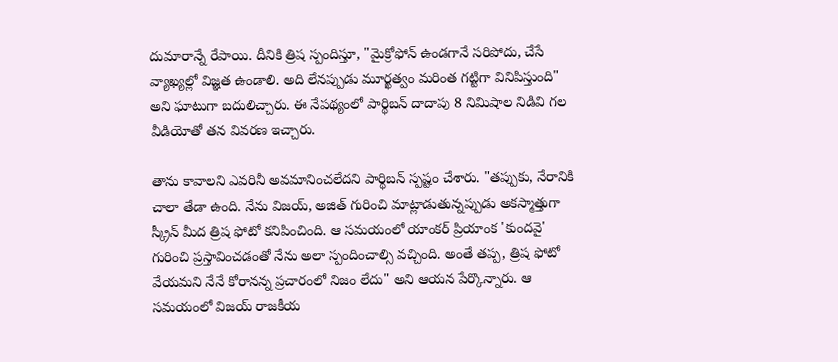దుమారాన్నే రేపాయి. దీనికి త్రిష స్పందిస్తూ, "మైక్రోఫోన్ ఉండగానే సరిపోదు, చేసే వ్యాఖ్యల్లో విజ్ఞత ఉండాలి. అది లేనప్పుడు మూర్ఖత్వం మరింత గట్టిగా వినిపిస్తుంది" అని ఘాటుగా బదులిచ్చారు. ఈ నేపథ్యంలో పార్థిబన్ దాదాపు 8 నిమిషాల నిడివి గల వీడియోతో తన వివరణ ఇచ్చారు.

తాను కావాలని ఎవరినీ అవమానించలేదని పార్థిబన్ స్పష్టం చేశారు. "తప్పుకు, నేరానికి చాలా తేడా ఉంది. నేను విజయ్, అజిత్ గురించి మాట్లాడుతున్నప్పుడు అకస్మాత్తుగా స్క్రీన్ మీద త్రిష ఫోటో కనిపించింది. ఆ సమయంలో యాంకర్ ప్రియాంక 'కుందవై' గురించి ప్రస్తావించడంతో నేను అలా స్పందించాల్సి వచ్చింది. అంతే తప్ప, త్రిష ఫోటో వేయమని నేనే కోరానన్న ప్రచారంలో నిజం లేదు" అని ఆయన పేర్కొన్నారు. ఆ సమయంలో విజయ్ రాజకీయ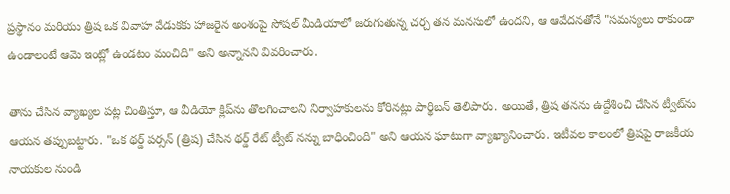ప్రస్థానం మరియు త్రిష ఒక వివాహ వేడుకకు హాజరైన అంశంపై సోషల్ మీడియాలో జరుగుతున్న చర్చ తన మనసులో ఉందని, ఆ ఆవేదనతోనే "సమస్యలు రాకుండా ఉండాలంటే ఆమె ఇంట్లో ఉండటం మంచిది" అని అన్నానని వివరించారు.

తాను చేసిన వ్యాఖ్యల పట్ల చింతిస్తూ, ఆ వీడియో క్లిప్‌ను తొలగించాలని నిర్వాహకులను కోరినట్లు పార్థిబన్ తెలిపారు. అయితే, త్రిష తనను ఉద్దేశించి చేసిన ట్వీట్‌ను ఆయన తప్పుబట్టారు. "ఒక థర్డ్ పర్సన్ (త్రిష) చేసిన థర్డ్ రేట్ ట్వీట్ నన్ను బాధించింది" అని ఆయన ఘాటుగా వ్యాఖ్యానించారు. ఇటీవల కాలంలో త్రిషపై రాజకీయ నాయకుల నుండి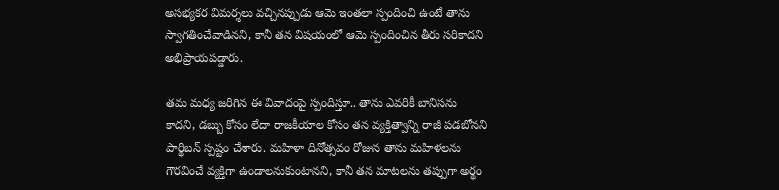అసభ్యకర విమర్శలు వచ్చినప్పుడు ఆమె ఇంతలా స్పందించి ఉంటే తాను స్వాగతించేవాడినని, కానీ తన విషయంలో ఆమె స్పందించిన తీరు సరికాదని అభిప్రాయపడ్డారు.

తమ మధ్య జరిగిన ఈ వివాదంపై స్పందిస్తూ.. తాను ఎవరికీ బానిసను కాదని, డబ్బు కోసం లేదా రాజకీయాల కోసం తన వ్యక్తిత్వాన్ని రాజీ పడబోనని పార్థిబన్ స్పష్టం చేశారు. మహిళా దినోత్సవం రోజున తాను మహిళలను గౌరవించే వ్యక్తిగా ఉండాలనుకుంటానని, కానీ తన మాటలను తప్పుగా అర్థం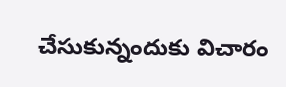చేసుకున్నందుకు విచారం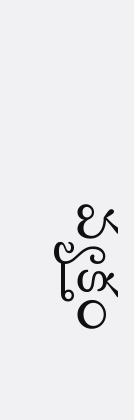వ్యక్తం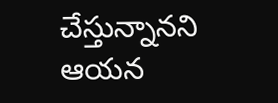చేస్తున్నానని ఆయన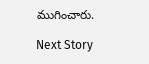ముగించారు.

Next Story